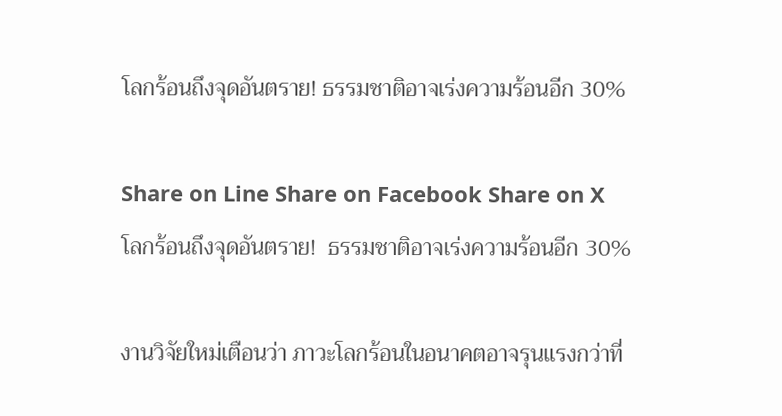โลกร้อนถึงจุดอันตราย! ธรรมชาติอาจเร่งความร้อนอีก 30%

Share on Line Share on Facebook Share on X
โลกร้อนถึงจุดอันตราย!  ธรรมชาติอาจเร่งความร้อนอีก 30%

งานวิจัยใหม่เตือนว่า ภาวะโลกร้อนในอนาคตอาจรุนแรงกว่าที่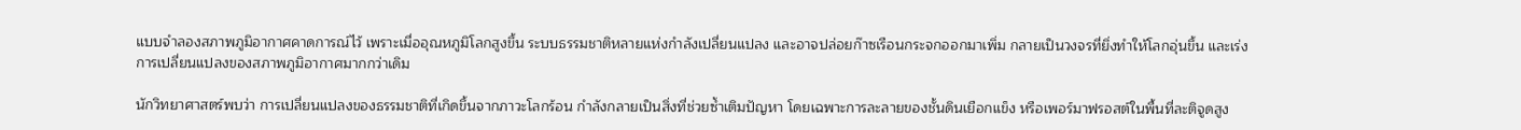แบบจำลองสภาพภูมิอากาศคาดการณ์ไว้ เพราะเมื่ออุณหภูมิโลกสูงขึ้น ระบบธรรมชาติหลายแห่งกำลังเปลี่ยนแปลง และอาจปล่อยก๊าซเรือนกระจกออกมาเพิ่ม กลายเป็นวงจรที่ยิ่งทำให้โลกอุ่นขึ้น และเร่งการเปลี่ยนแปลงของสภาพภูมิอากาศมากกว่าเดิม

นักวิทยาศาสตร์พบว่า การเปลี่ยนแปลงของธรรมชาติที่เกิดขึ้นจากภาวะโลกร้อน กำลังกลายเป็นสิ่งที่ช่วยซ้ำเติมปัญหา โดยเฉพาะการละลายของชั้นดินเยือกแข็ง หรือเพอร์มาฟรอสต์ในพื้นที่ละติจูดสูง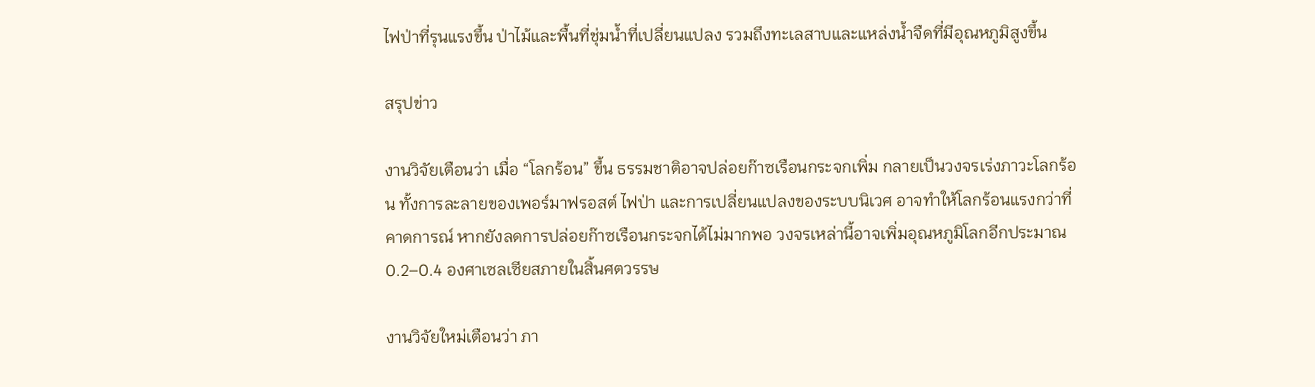ไฟป่าที่รุนแรงขึ้น ป่าไม้และพื้นที่ชุ่มน้ำที่เปลี่ยนแปลง รวมถึงทะเลสาบและแหล่งน้ำจืดที่มีอุณหภูมิสูงขึ้น

สรุปข่าว

งานวิจัยเตือนว่า เมื่อ “โลกร้อน” ขึ้น ธรรมชาติอาจปล่อยก๊าซเรือนกระจกเพิ่ม กลายเป็นวงจรเร่งภาวะโลกร้อน ทั้งการละลายของเพอร์มาฟรอสต์ ไฟป่า และการเปลี่ยนแปลงของระบบนิเวศ อาจทำให้โลกร้อนแรงกว่าที่คาดการณ์ หากยังลดการปล่อยก๊าซเรือนกระจกได้ไม่มากพอ วงจรเหล่านี้อาจเพิ่มอุณหภูมิโลกอีกประมาณ 0.2–0.4 องศาเซลเซียสภายในสิ้นศตวรรษ

งานวิจัยใหม่เตือนว่า ภา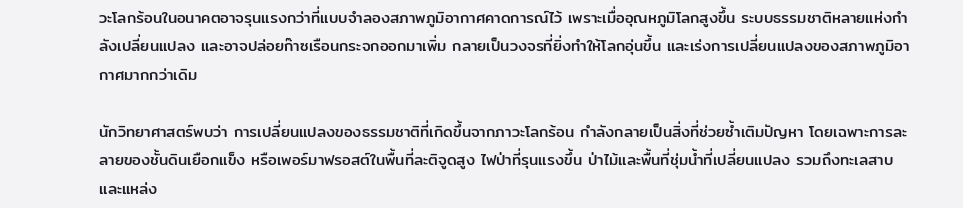วะโลกร้อนในอนาคตอาจรุนแรงกว่าที่แบบจำลองสภาพภูมิอากาศคาดการณ์ไว้ เพราะเมื่ออุณหภูมิโลกสูงขึ้น ระบบธรรมชาติหลายแห่งกำลังเปลี่ยนแปลง และอาจปล่อยก๊าซเรือนกระจกออกมาเพิ่ม กลายเป็นวงจรที่ยิ่งทำให้โลกอุ่นขึ้น และเร่งการเปลี่ยนแปลงของสภาพภูมิอากาศมากกว่าเดิม

นักวิทยาศาสตร์พบว่า การเปลี่ยนแปลงของธรรมชาติที่เกิดขึ้นจากภาวะโลกร้อน กำลังกลายเป็นสิ่งที่ช่วยซ้ำเติมปัญหา โดยเฉพาะการละลายของชั้นดินเยือกแข็ง หรือเพอร์มาฟรอสต์ในพื้นที่ละติจูดสูง ไฟป่าที่รุนแรงขึ้น ป่าไม้และพื้นที่ชุ่มน้ำที่เปลี่ยนแปลง รวมถึงทะเลสาบและแหล่ง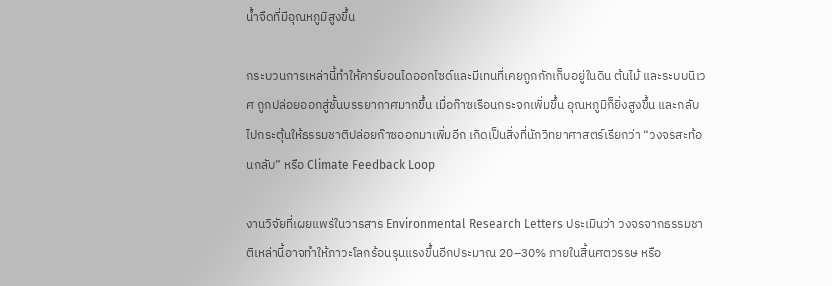น้ำจืดที่มีอุณหภูมิสูงขึ้น

กระบวนการเหล่านี้ทำให้คาร์บอนไดออกไซด์และมีเทนที่เคยถูกกักเก็บอยู่ในดิน ต้นไม้ และระบบนิเวศ ถูกปล่อยออกสู่ชั้นบรรยากาศมากขึ้น เมื่อก๊าซเรือนกระจกเพิ่มขึ้น อุณหภูมิก็ยิ่งสูงขึ้น และกลับไปกระตุ้นให้ธรรมชาติปล่อยก๊าซออกมาเพิ่มอีก เกิดเป็นสิ่งที่นักวิทยาศาสตร์เรียกว่า “วงจรสะท้อนกลับ” หรือ Climate Feedback Loop

งานวิจัยที่เผยแพร่ในวารสาร Environmental Research Letters ประเมินว่า วงจรจากธรรมชาติเหล่านี้อาจทำให้ภาวะโลกร้อนรุนแรงขึ้นอีกประมาณ 20–30% ภายในสิ้นศตวรรษ หรือ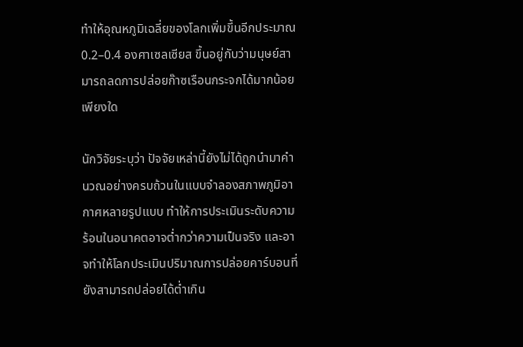ทำให้อุณหภูมิเฉลี่ยของโลกเพิ่มขึ้นอีกประมาณ 0.2–0.4 องศาเซลเซียส ขึ้นอยู่กับว่ามนุษย์สามารถลดการปล่อยก๊าซเรือนกระจกได้มากน้อยเพียงใด

นักวิจัยระบุว่า ปัจจัยเหล่านี้ยังไม่ได้ถูกนำมาคำนวณอย่างครบถ้วนในแบบจำลองสภาพภูมิอากาศหลายรูปแบบ ทำให้การประเมินระดับความร้อนในอนาคตอาจต่ำกว่าความเป็นจริง และอาจทำให้โลกประเมินปริมาณการปล่อยคาร์บอนที่ยังสามารถปล่อยได้ต่ำเกิน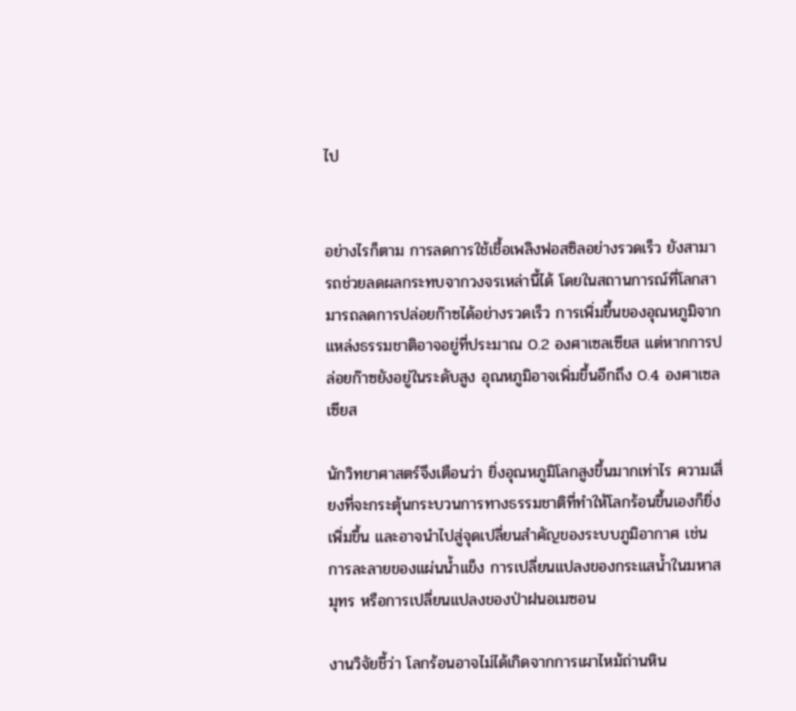ไป


อย่างไรก็ตาม การลดการใช้เชื้อเพลิงฟอสซิลอย่างรวดเร็ว ยังสามารถช่วยลดผลกระทบจากวงจรเหล่านี้ได้ โดยในสถานการณ์ที่โลกสามารถลดการปล่อยก๊าซได้อย่างรวดเร็ว การเพิ่มขึ้นของอุณหภูมิจากแหล่งธรรมชาติอาจอยู่ที่ประมาณ 0.2 องศาเซลเซียส แต่หากการปล่อยก๊าซยังอยู่ในระดับสูง อุณหภูมิอาจเพิ่มขึ้นอีกถึง 0.4 องศาเซลเซียส

นักวิทยาศาสตร์จึงเตือนว่า ยิ่งอุณหภูมิโลกสูงขึ้นมากเท่าไร ความเสี่ยงที่จะกระตุ้นกระบวนการทางธรรมชาติที่ทำให้โลกร้อนขึ้นเองก็ยิ่งเพิ่มขึ้น และอาจนำไปสู่จุดเปลี่ยนสำคัญของระบบภูมิอากาศ เช่น การละลายของแผ่นน้ำแข็ง การเปลี่ยนแปลงของกระแสน้ำในมหาสมุทร หรือการเปลี่ยนแปลงของป่าฝนอเมซอน

งานวิจัยชี้ว่า โลกร้อนอาจไม่ได้เกิดจากการเผาไหม้ถ่านหิน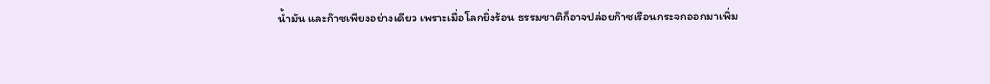น้ำมัน และก๊าซเพียงอย่างเดียว เพราะเมื่อโลกยิ่งร้อน ธรรมชาติก็อาจปล่อยก๊าซเรือนกระจกออกมาเพิ่ม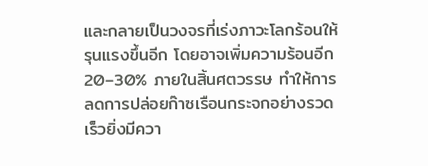และกลายเป็นวงจรที่เร่งภาวะโลกร้อนให้รุนแรงขึ้นอีก โดยอาจเพิ่มความร้อนอีก 20–30% ภายในสิ้นศตวรรษ ทำให้การลดการปล่อยก๊าซเรือนกระจกอย่างรวดเร็วยิ่งมีควา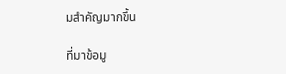มสำคัญมากขึ้น

ที่มาข้อมู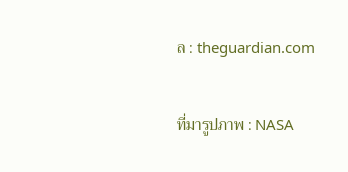ล : theguardian.com

ที่มารูปภาพ : NASA